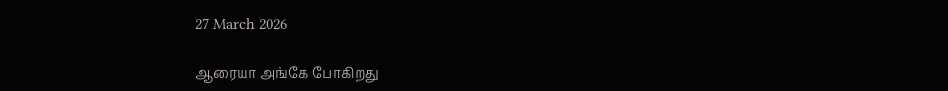27 March 2026

ஆரையா அங்கே போகிறது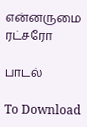என்னருமை ரட்சரோ

பாடல்

To Download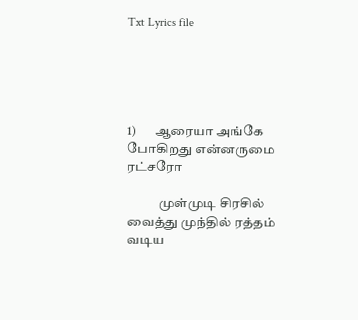Txt Lyrics file





1)       ஆரையா அங்கே போகிறது என்னருமை ரட்சரோ

            முள்முடி சிரசில் வைத்து முந்தில் ரத்தம் வடிய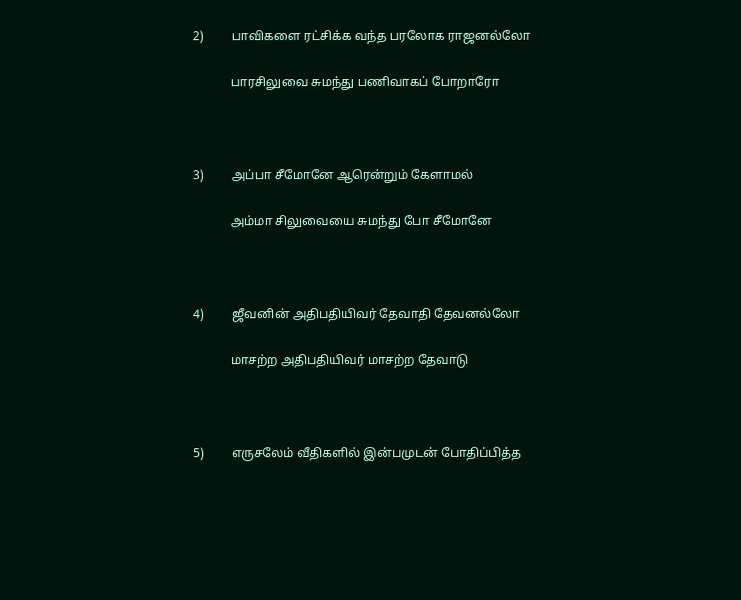2)         பாவிகளை ரட்சிக்க வந்த பரலோக ராஜனல்லோ

            பாரசிலுவை சுமந்து பணிவாகப் போறாரோ



3)         அப்பா சீமோனே ஆரென்றும் கேளாமல்

            அம்மா சிலுவையை சுமந்து போ சீமோனே



4)         ஜீவனின் அதிபதியிவர் தேவாதி தேவனல்லோ

            மாசற்ற அதிபதியிவர் மாசற்ற தேவாடு



5)         எருசலேம் வீதிகளில் இன்பமுடன் போதிப்பித்த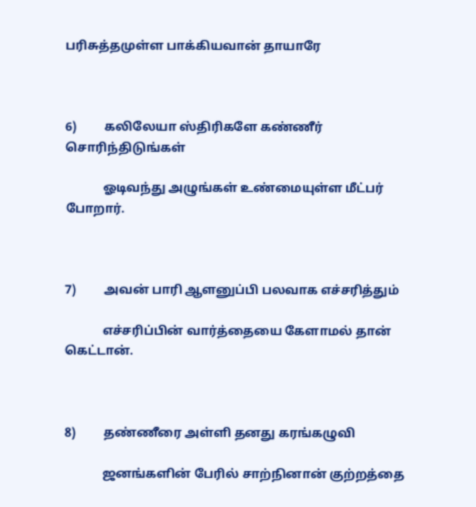பரிசுத்தமுள்ள பாக்கியவான் தாயாரே



6)         கலிலேயா ஸ்திரிகளே கண்ணீர் சொரிந்திடுங்கள்

            ஓடிவந்து அழுங்கள் உண்மையுள்ள மீட்பர் போறார்.



7)         அவன் பாரி ஆளனுப்பி பலவாக எச்சரித்தும்

            எச்சரிப்பின் வார்த்தையை கேளாமல் தான் கெட்டான்.



8)         தண்ணீரை அள்ளி தனது கரங்கழுவி

            ஜனங்களின் பேரில் சாற்நினான் குற்றத்தை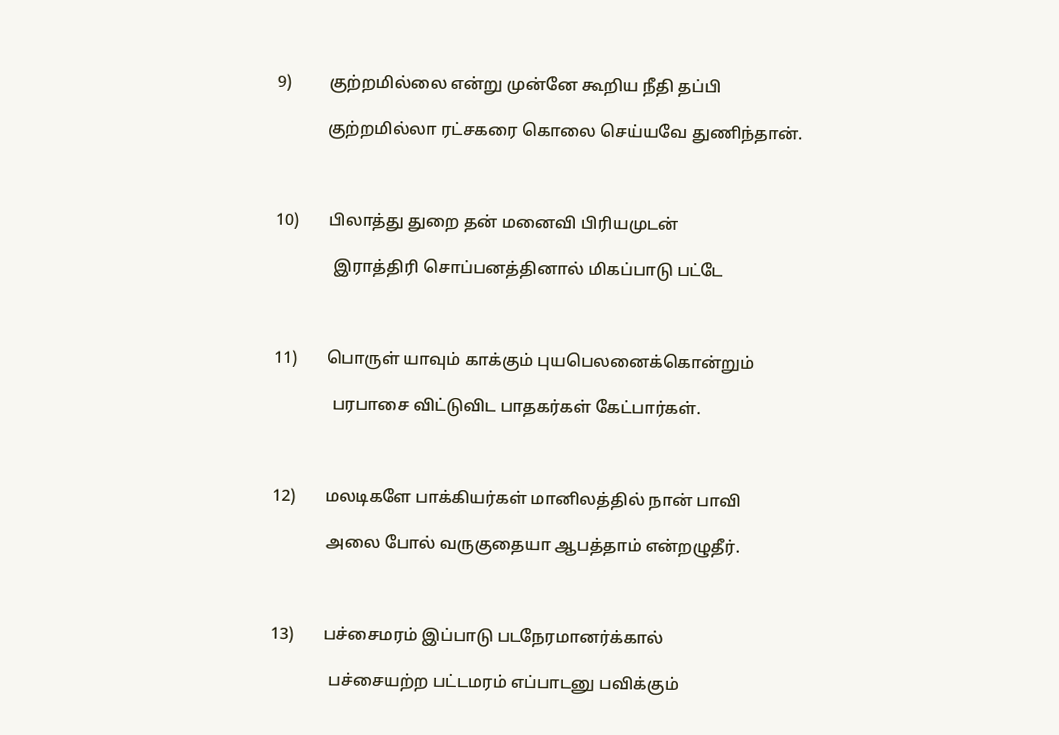9)         குற்றமில்லை என்று முன்னே கூறிய நீதி தப்பி

            குற்றமில்லா ரட்சகரை கொலை செய்யவே துணிந்தான்.



10)       பிலாத்து துறை தன் மனைவி பிரியமுடன்

              இராத்திரி சொப்பனத்தினால் மிகப்பாடு பட்டே



11)       பொருள் யாவும் காக்கும் புயபெலனைக்கொன்றும்

              பரபாசை விட்டுவிட பாதகர்கள் கேட்பார்கள்.



12)       மலடிகளே பாக்கியர்கள் மானிலத்தில் நான் பாவி

             அலை போல் வருகுதையா ஆபத்தாம் என்றழுதீர்.



13)       பச்சைமரம் இப்பாடு படநேரமானர்க்கால்

              பச்சையற்ற பட்டமரம் எப்பாடனு பவிக்கும்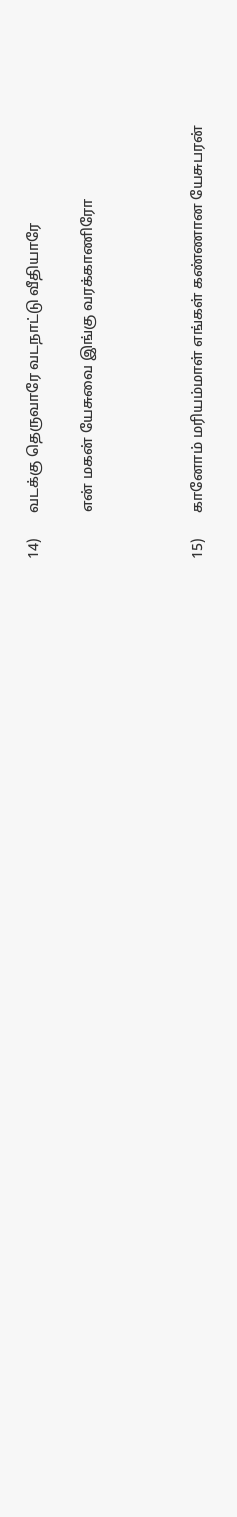14)       வடக்கு தெருவாரே வடநாட்டு வீதியாரே

             என் மகன் யேசுவை இங்கு வரக்காணிரோ



15)       கானோம் மரியம்மாள் எங்கள் கண்ணான யேசுபரன்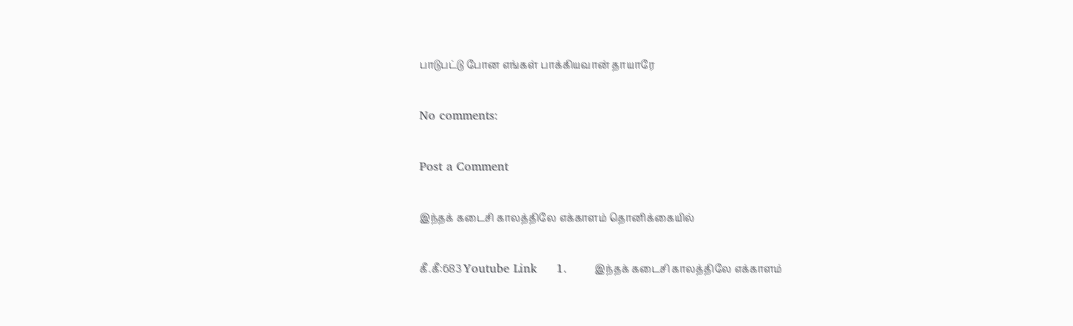பாடுபட்டு போன எங்கள் பாக்கியவான் தாயாரே

No comments:

Post a Comment

இந்தக் கடைசி காலத்திலே எக்காளம் தொனிக்கையில்

கீ.கீ:683 Youtube Link     1.       இந்தக் கடைசி காலத்திலே எக்காளம்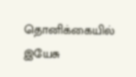தொனிக்கையில்             இயேசு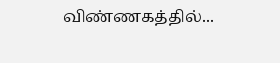விண்ணகத்தில்...